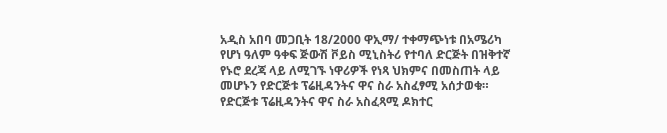አዲስ አበባ መጋቢት 18/2000 ዋኢማ/ ተቀማጭነቱ በአሜሪካ የሆነ ዓለም ዓቀፍ ጅውሽ ቮይስ ሚኒስትሪ የተባለ ድርጅት በዝቅተኛ የኑሮ ደረጃ ላይ ለሚገኙ ነዋሪዎች የነጻ ህክምና በመስጠት ላይ መሆኑን የድርጅቱ ፕሬዚዳንትና ዋና ስራ አስፈፃሚ አሰታወቁ።
የድርጅቱ ፕሬዚዳንትና ዋና ስራ አስፈጻሚ ዶክተር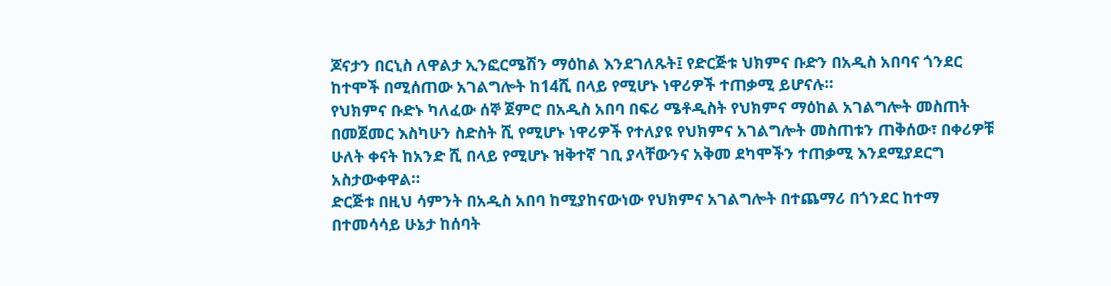ጆናታን በርኒስ ለዋልታ ኢንፎርሜሽን ማዕከል እንደገለጹት፤ የድርጅቱ ህክምና ቡድን በአዲስ አበባና ጎንደር ከተሞች በሚሰጠው አገልግሎት ከ14ሺ በላይ የሚሆኑ ነዋሪዎች ተጠቃሚ ይሆናሉ።
የህክምና ቡድኑ ካለፈው ሰኞ ጀምሮ በአዲስ አበባ በፍሪ ሜቶዲስት የህክምና ማዕከል አገልግሎት መስጠት በመጀመር እስካሁን ስድስት ሺ የሚሆኑ ነዋሪዎች የተለያዩ የህክምና አገልግሎት መስጠቱን ጠቅሰው፣ በቀሪዎቹ ሁለት ቀናት ከአንድ ሺ በላይ የሚሆኑ ዝቅተኛ ገቢ ያላቸውንና አቅመ ደካሞችን ተጠቃሚ እንደሚያደርግ አስታውቀዋል።
ድርጅቱ በዚህ ሳምንት በአዲስ አበባ ከሚያከናውነው የህክምና አገልግሎት በተጨማሪ በጎንደር ከተማ በተመሳሳይ ሁኔታ ከሰባት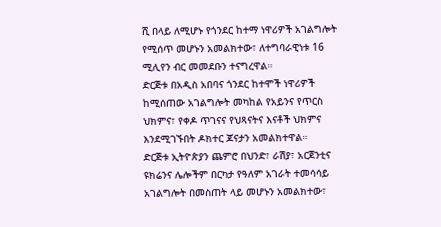ሺ በላይ ለሚሆኑ የጎንደር ከተማ ነዋሪዎች አገልግሎት የሚሰጥ መሆኑን አመልክተው፣ ለተግባራዊነቱ 16 ሚሊየን ብር መመደቡን ተናግረዋል።
ድርጅቱ በአዲስ አበባና ጎንደር ከተሞች ነዋሪዎች ከሚሰጠው አገልግሎት መካከል የአይንና የጥርስ ህክምና፣ የቀዶ ጥገናና የህጻናትና እናቶች ህክምና እንደሚገኙበት ዶክተር ጆናታን አመልክተዋል።
ድርጅቱ ኢትዮጵያን ጨምሮ በህንድ፣ ራሽያ፣ አርጀንቲና ዩክሬንና ሌሎችም በርካታ የዓለም አገራት ተመሳሳይ አገልግሎት በመስጠት ላይ መሆኑን አመልክተው፣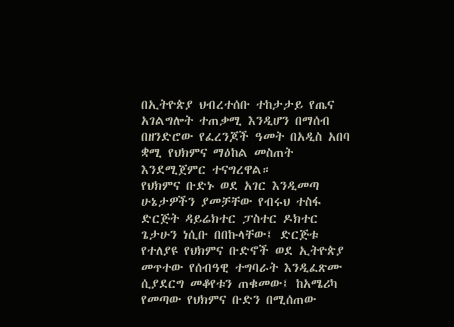በኢትዮጵያ ህብረተሰቡ ተከታታይ የጤና አገልግሎት ተጠቃሚ እንዲሆን በማሰብ በዘንድሮው የፈረንጆች ዓመት በአዲስ አበባ ቋሚ የህክምና ማዕከል መስጠት እንደሚጀምር ተናግረዋል።
የህክምና ቡድኑ ወደ አገር እንዲመጣ ሁኔታዎችን ያመቻቸው የብሩህ ተስፋ ድርጅት ዳይሬክተር ፓስተር ዶክተር ጌታሁን ነሲቡ በበኩላቸው፤ ድርጅቱ የተለያዩ የህክምና ቡድኖች ወደ ኢትዮጵያ መጥተው የሰብዓዊ ተግባራት እንዲፈጽሙ ሲያደርግ መቆየቱን ጠቁመው፤ ከአሜሪካ የመጣው የህክምና ቡድን በሚሰጠው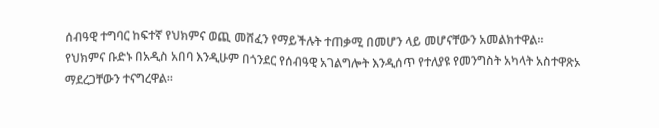ሰብዓዊ ተግባር ከፍተኛ የህክምና ወጪ መሸፈን የማይችሉት ተጠቃሚ በመሆን ላይ መሆናቸውን አመልክተዋል።
የህክምና ቡድኑ በአዲስ አበባ እንዲሁም በጎንደር የሰብዓዊ አገልግሎት እንዲሰጥ የተለያዩ የመንግስት አካላት አስተዋጽኦ ማደረጋቸውን ተናግረዋል።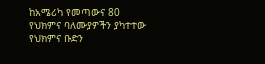ከአሜሪካ የመጣውና 80 የህክምና ባለሙያዎችን ያካተተው የህክምና ቡድን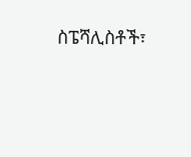ስፔሻሊስቶች፣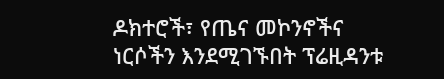ዶክተሮች፣ የጤና መኮንኖችና ነርሶችን እንደሚገኙበት ፕሬዚዳንቱ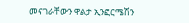መናገራቸውን ዋልታ ኢንፎርሜሽን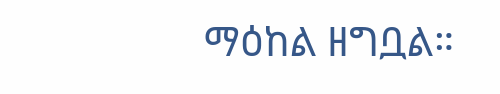ማዕከል ዘግቧል።